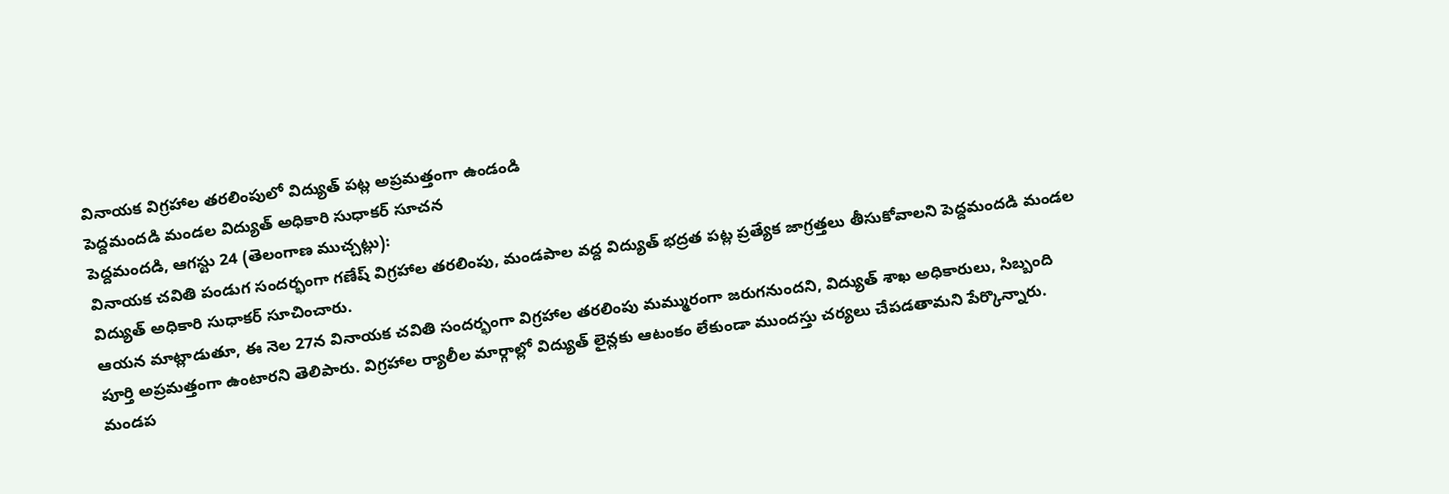వినాయక విగ్రహాల తరలింపులో విద్యుత్ పట్ల అప్రమత్తంగా ఉండండి
పెద్దమందడి మండల విద్యుత్ అధికారి సుధాకర్ సూచన
పెద్దమందడి, ఆగస్టు 24 (తెలంగాణ ముచ్చట్లు):
వినాయక చవితి పండుగ సందర్భంగా గణేష్ విగ్రహాల తరలింపు, మండపాల వద్ద విద్యుత్ భద్రత పట్ల ప్రత్యేక జాగ్రత్తలు తీసుకోవాలని పెద్దమందడి మండల విద్యుత్ అధికారి సుధాకర్ సూచించారు.
ఆయన మాట్లాడుతూ, ఈ నెల 27న వినాయక చవితి సందర్భంగా విగ్రహాల తరలింపు మమ్మురంగా జరుగనుందని, విద్యుత్ శాఖ అధికారులు, సిబ్బంది పూర్తి అప్రమత్తంగా ఉంటారని తెలిపారు. విగ్రహాల ర్యాలీల మార్గాల్లో విద్యుత్ లైన్లకు ఆటంకం లేకుండా ముందస్తు చర్యలు చేపడతామని పేర్కొన్నారు.
మండప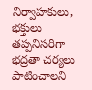నిర్వాహకులు, భక్తులు తప్పనిసరిగా భద్రతా చర్యలు పాటించాలని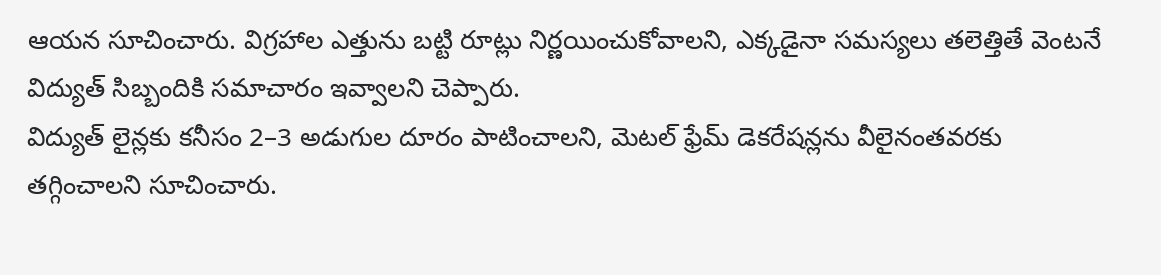ఆయన సూచించారు. విగ్రహాల ఎత్తును బట్టి రూట్లు నిర్ణయించుకోవాలని, ఎక్కడైనా సమస్యలు తలెత్తితే వెంటనే విద్యుత్ సిబ్బందికి సమాచారం ఇవ్వాలని చెప్పారు.
విద్యుత్ లైన్లకు కనీసం 2–3 అడుగుల దూరం పాటించాలని, మెటల్ ఫ్రేమ్ డెకరేషన్లను వీలైనంతవరకు తగ్గించాలని సూచించారు.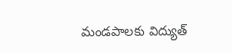మండపాలకు విద్యుత్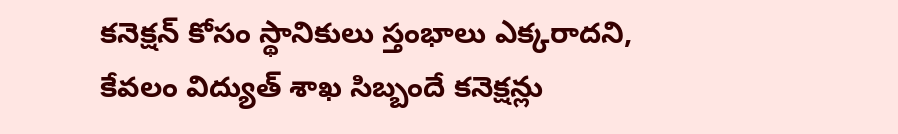కనెక్షన్ కోసం స్థానికులు స్తంభాలు ఎక్కరాదని, కేవలం విద్యుత్ శాఖ సిబ్బందే కనెక్షన్లు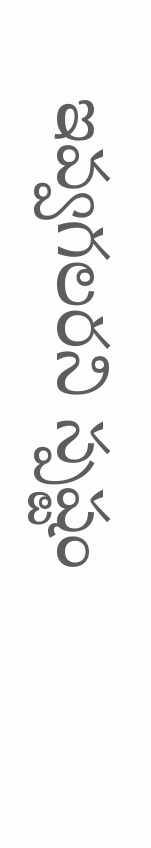ఇవ్వగలరని స్పష్టం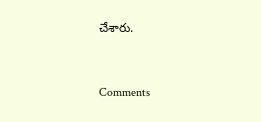చేశారు.


Comments